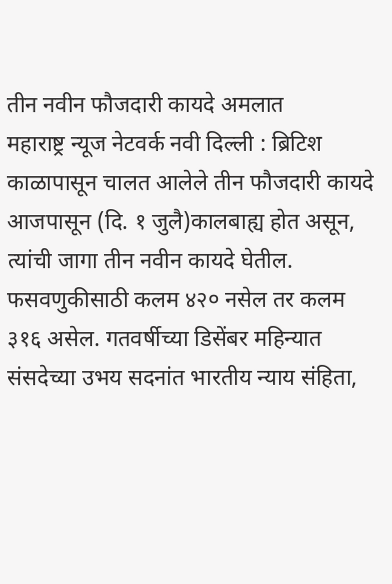तीन नवीन फौजदारी कायदे अमलात
महाराष्ट्र न्यूज नेटवर्क नवी दिल्ली : ब्रिटिश काळापासून चालत आलेले तीन फौजदारी कायदे आजपासून (दि. १ जुलै)कालबाह्य होत असून, त्यांची जागा तीन नवीन कायदे घेतील. फसवणुकीसाठी कलम ४२० नसेल तर कलम ३१६ असेल. गतवर्षीच्या डिसेंबर महिन्यात संसदेच्या उभय सदनांत भारतीय न्याय संहिता,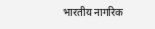भारतीय नागरिक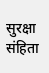सुरक्षा संहिता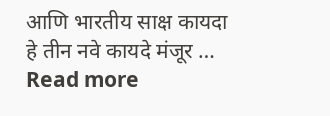आणि भारतीय साक्ष कायदा हे तीन नवे कायदे मंजूर … Read more